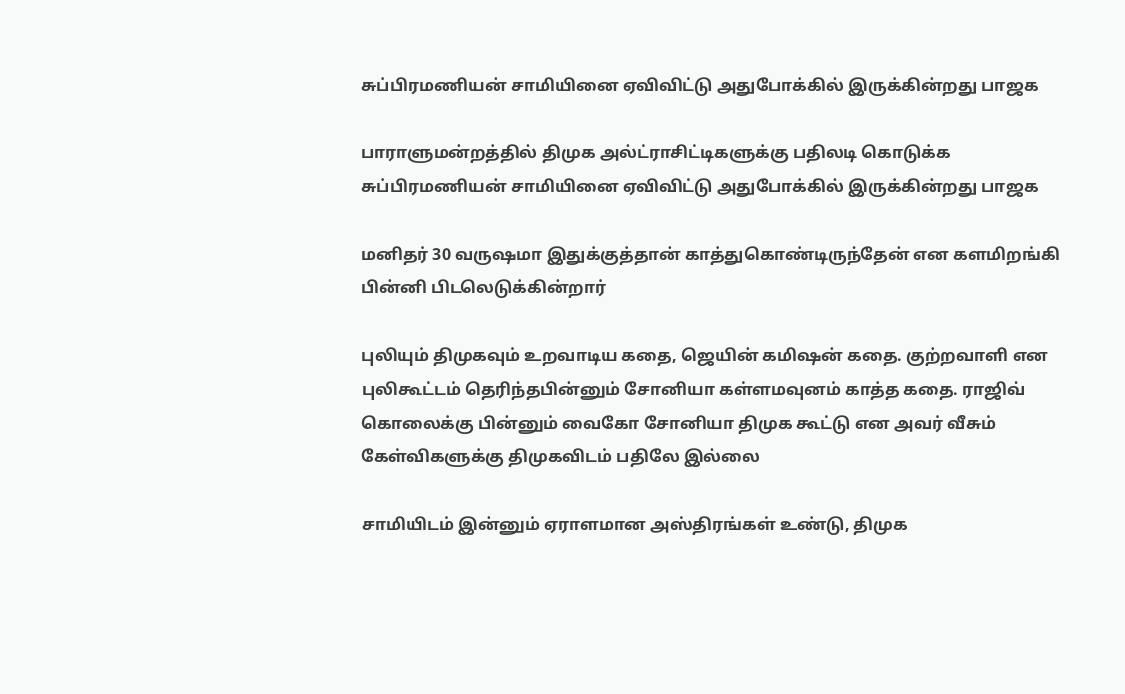சுப்பிரமணியன் சாமியினை ஏவிவிட்டு அதுபோக்கில் இருக்கின்றது பாஜக‌

பாராளுமன்றத்தில் திமுக அல்ட்ராசிட்டிகளுக்கு பதிலடி கொடுக்க சுப்பிரமணியன் சாமியினை ஏவிவிட்டு அதுபோக்கில் இருக்கின்றது பாஜக‌

மனிதர் 30 வருஷமா இதுக்குத்தான் காத்துகொண்டிருந்தேன் என களமிறங்கி பின்னி பிடலெடுக்கின்றார்

புலியும் திமுகவும் உறவாடிய கதை, ஜெயின் கமிஷன் கதை. குற்றவாளி என புலிகூட்டம் தெரிந்தபின்னும் சோனியா கள்ளமவுனம் காத்த கதை. ராஜிவ் கொலைக்கு பின்னும் வைகோ சோனியா திமுக கூட்டு என அவர் வீசும் கேள்விகளுக்கு திமுகவிடம் பதிலே இல்லை

சாமியிடம் இன்னும் ஏராளமான அஸ்திரங்கள் உண்டு, திமுக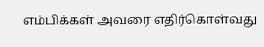எம்பிக்கள் அவரை எதிர்கொள்வது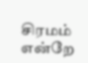சிரமம் என்றே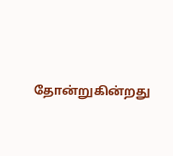தோன்றுகின்றது